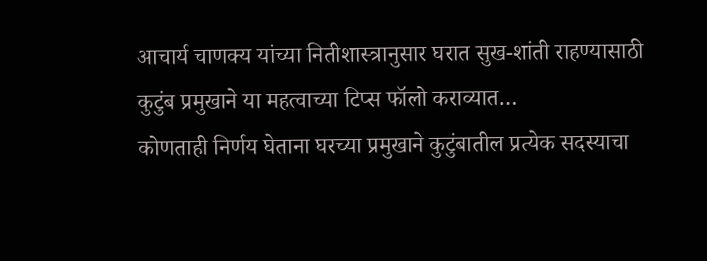आचार्य चाणक्य यांच्या नितीशास्त्रानुसार घरात सुख-शांती राहण्यासाठी कुटुंब प्रमुखाने या महत्वाच्या टिप्स फॉलो कराव्यात…
कोणताही निर्णय घेताना घरच्या प्रमुखाने कुटुंबातील प्रत्येक सदस्याचा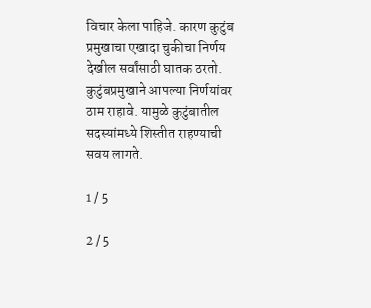विचार केला पाहिजे. कारण कुटुंब प्रमुखाचा एखादा चुकीचा निर्णय देखील सर्वांसाठी घातक ठरतो. कुटुंबप्रमुखाने आपल्या निर्णयांवर ठाम राहावे. यामुळे कुटुंबातील सदस्यांमध्ये शिस्तीत राहण्याची सवय लागते.

1 / 5

2 / 5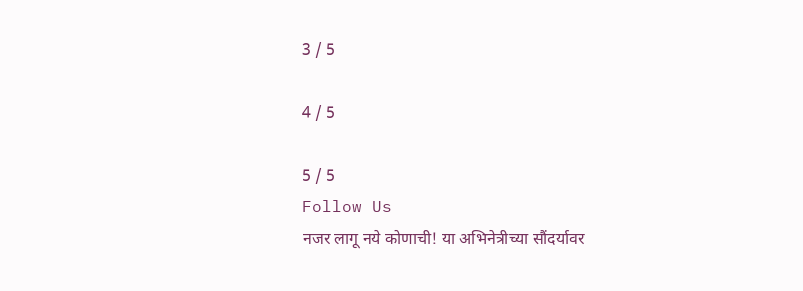3 / 5

4 / 5

5 / 5
Follow Us
नजर लागू नये कोणाची! या अभिनेत्रीच्या सौंदर्यावर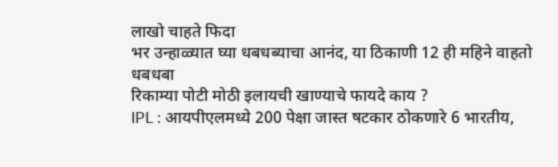लाखो चाहते फिदा
भर उन्हाळ्यात घ्या धबधब्याचा आनंद, या ठिकाणी 12 ही महिने वाहतो धबधबा
रिकाम्या पोटी मोठी इलायची खाण्याचे फायदे काय ?
IPL : आयपीएलमध्ये 200 पेक्षा जास्त षटकार ठोकणारे 6 भारतीय,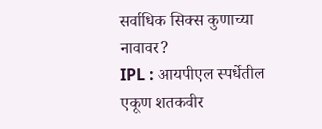सर्वाधिक सिक्स कुणाच्या नावावर?
IPL : आयपीएल स्पर्धेतील एकूण शतकवीर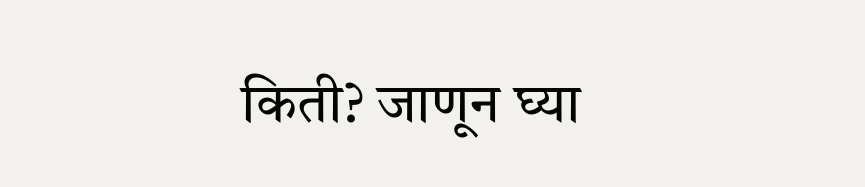किती? जाणून घ्या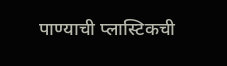पाण्याची प्लास्टिकची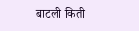बाटली किती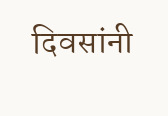दिवसांनी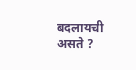बदलायची असते ?